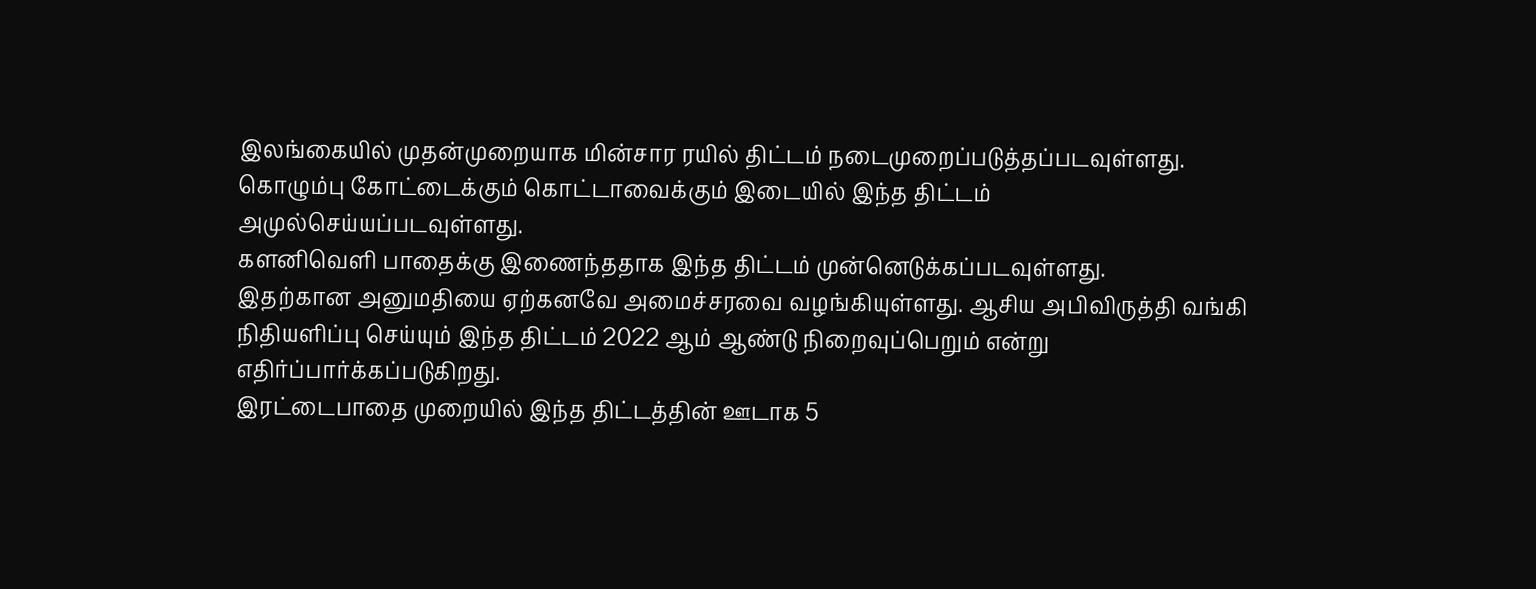இலங்கையில் முதன்முறையாக மின்சார ரயில் திட்டம் நடைமுறைப்படுத்தப்படவுள்ளது.
கொழும்பு கோட்டைக்கும் கொட்டாவைக்கும் இடையில் இந்த திட்டம் அமுல்செய்யப்படவுள்ளது.
களனிவெளி பாதைக்கு இணைந்ததாக இந்த திட்டம் முன்னெடுக்கப்படவுள்ளது.
இதற்கான அனுமதியை ஏற்கனவே அமைச்சரவை வழங்கியுள்ளது. ஆசிய அபிவிருத்தி வங்கி நிதியளிப்பு செய்யும் இந்த திட்டம் 2022 ஆம் ஆண்டு நிறைவுப்பெறும் என்று எதிர்ப்பார்க்கப்படுகிறது.
இரட்டைபாதை முறையில் இந்த திட்டத்தின் ஊடாக 5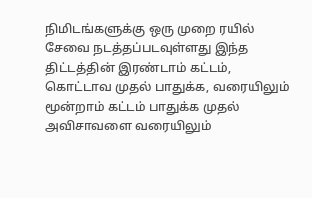நிமிடங்களுக்கு ஒரு முறை ரயில் சேவை நடத்தப்படவுள்ளது இந்த திட்டத்தின் இரண்டாம் கட்டம், கொட்டாவ முதல் பாதுக்க, வரையிலும் மூன்றாம் கட்டம் பாதுக்க முதல் அவிசாவளை வரையிலும்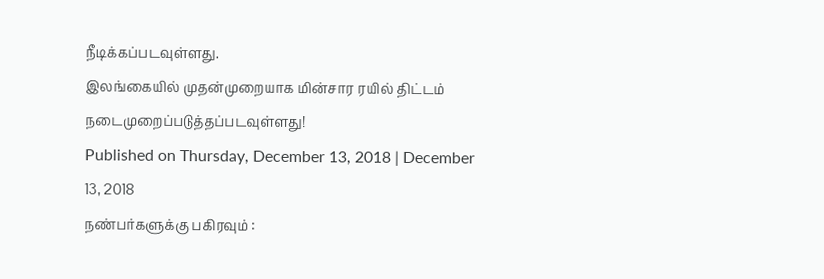நீடிக்கப்படவுள்ளது.
இலங்கையில் முதன்முறையாக மின்சார ரயில் திட்டம் நடைமுறைப்படுத்தப்படவுள்ளது!
Published on Thursday, December 13, 2018 | December 13, 2018
நண்பர்களுக்கு பகிரவும் :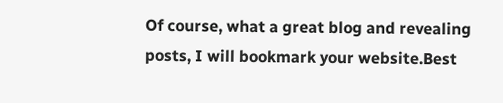Of course, what a great blog and revealing posts, I will bookmark your website.Best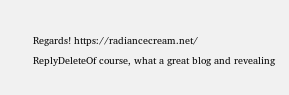Regards! https://radiancecream.net/
ReplyDeleteOf course, what a great blog and revealing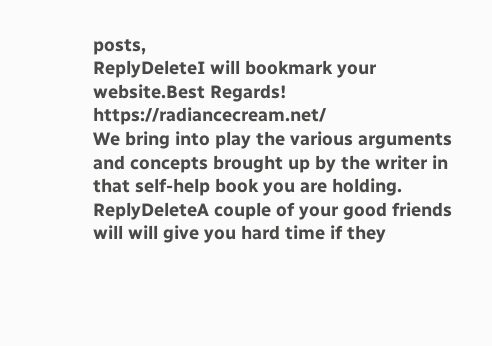posts,
ReplyDeleteI will bookmark your website.Best Regards! https://radiancecream.net/
We bring into play the various arguments and concepts brought up by the writer in that self-help book you are holding.
ReplyDeleteA couple of your good friends will will give you hard time if they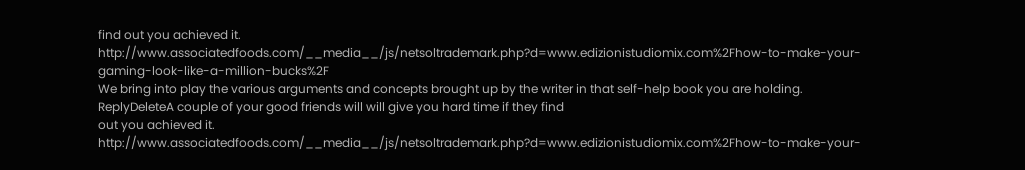find out you achieved it. http://www.associatedfoods.com/__media__/js/netsoltrademark.php?d=www.edizionistudiomix.com%2Fhow-to-make-your-gaming-look-like-a-million-bucks%2F
We bring into play the various arguments and concepts brought up by the writer in that self-help book you are holding.
ReplyDeleteA couple of your good friends will will give you hard time if they find
out you achieved it. http://www.associatedfoods.com/__media__/js/netsoltrademark.php?d=www.edizionistudiomix.com%2Fhow-to-make-your-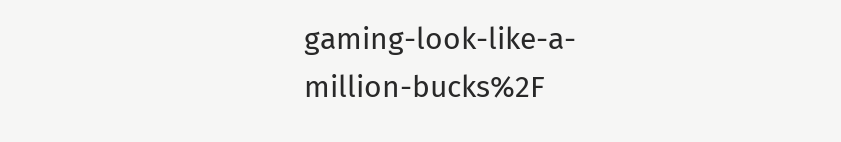gaming-look-like-a-million-bucks%2F